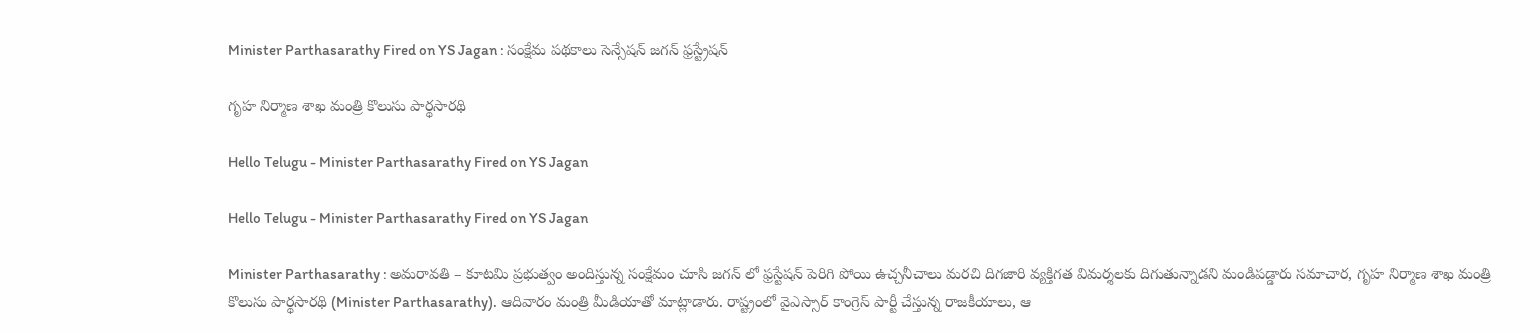Minister Parthasarathy Fired on YS Jagan : సంక్షేమ ప‌థ‌కాలు సెన్సేష‌న్ జ‌గ‌న్ ఫ్ర‌స్ట్రేష‌న్

గృహ నిర్మాణ శాఖ మంత్రి కొలుసు పార్థ‌సార‌థి

Hello Telugu - Minister Parthasarathy Fired on YS Jagan

Hello Telugu - Minister Parthasarathy Fired on YS Jagan

Minister Parthasarathy : అమ‌రావ‌తి – కూటమి ప్రభుత్వం అందిస్తున్న సంక్షేమం చూసి జగన్ లో ఫ్రస్టేషన్ పెరిగి పోయి ఉచ్చనీచాలు మరచి దిగజారి వ్యక్తిగత విమర్శలకు దిగుతున్నాడని మండిప‌డ్డారు సమాచార, గృహ నిర్మాణ శాఖ మంత్రి కొలుసు పార్థసారథి (Minister Parthasarathy). ఆదివారం మంత్రి మీడియాతో మాట్లాడారు. రాష్ట్రంలో వైఎస్సార్ కాంగ్రెస్ పార్టీ చేస్తున్న రాజకీయాలు, ఆ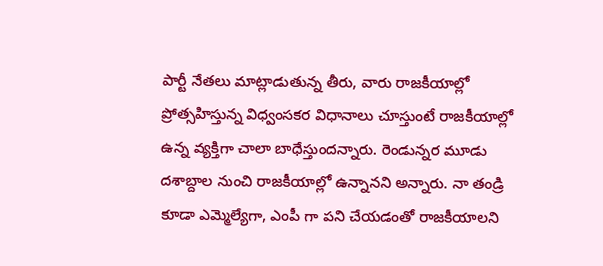పార్టీ నేతలు మాట్లాడుతున్న తీరు, వారు రాజకీయాల్లో ప్రోత్సహిస్తున్న విధ్వంసకర విధానాలు చూస్తుంటే రాజకీయాల్లో ఉన్న వ్యక్తిగా చాలా బాధేస్తుందన్నారు. రెండున్నర మూడు దశాబ్దాల నుంచి రాజకీయాల్లో ఉన్నానని అన్నారు. నా తండ్రి కూడా ఎమ్మెల్యేగా, ఎంపీ గా పని చేయడంతో రాజకీయాలని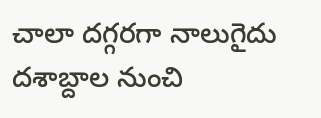చాలా దగ్గరగా నాలుగైదు దశాబ్దాల నుంచి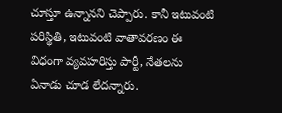చూస్తూ ఉన్నానని చెప్పారు. కానీ ఇటువంటి పరిస్థితి, ఇటువంటి వాతావరణం ఈ విధంగా వ్యవహరిస్తు పార్టీ, నేతలను ఏనాడు చూడ లేద‌న్నారు.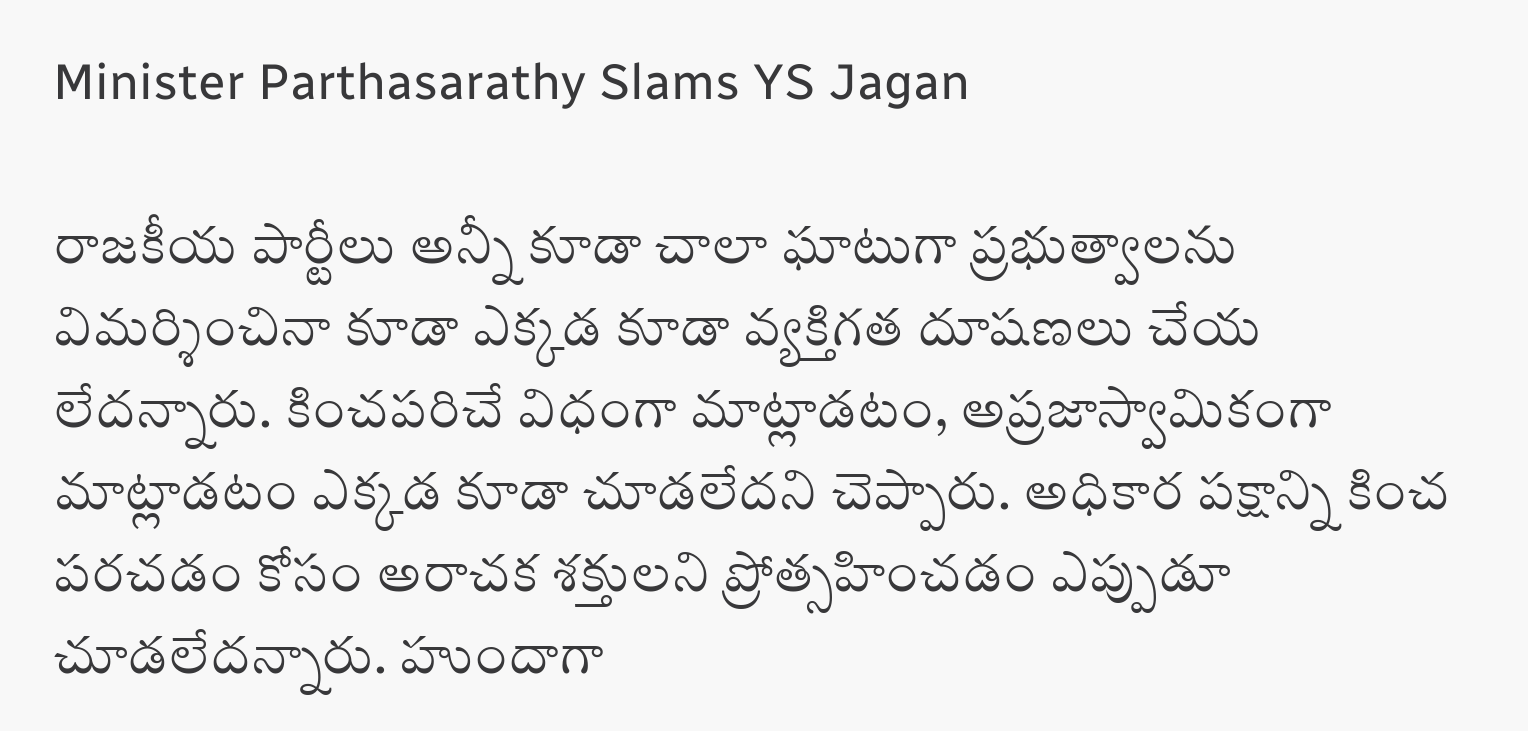Minister Parthasarathy Slams YS Jagan

రాజకీయ పార్టీలు అన్నీ కూడా చాలా ఘాటుగా ప్రభుత్వాలను విమర్శించినా కూడా ఎక్కడ కూడా వ్యక్తిగత దూషణలు చేయ లేద‌న్నారు. కించపరిచే విధంగా మాట్లాడటం, అప్రజాస్వామికంగా మాట్లాడటం ఎక్కడ కూడా చూడలేదని చెప్పారు. అధికార పక్షాన్ని కించ పరచడం కోసం అరాచక శక్తులని ప్రోత్సహించడం ఎప్పుడూ చూడలేదన్నారు. హుందాగా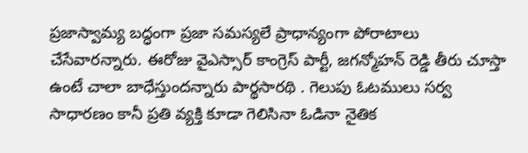ప్రజాస్వామ్య బద్ధంగా ప్రజా సమస్యలే ప్రాధాన్యంగా పోరాటాలు చేసేవారన్నారు. ఈరోజు వైఎస్సార్ కాంగ్రెస్ పార్టీ, జగన్మోహన్ రెడ్డి తీరు చూస్తా ఉంటే చాలా బాధేస్తుందన్నారు పార్థ‌సార‌థి . గెలుపు ఓటములు సర్వ సాధారణం కానీ ప్రతి వ్యక్తి కూడా గెలిసినా ఓడినా నైతిక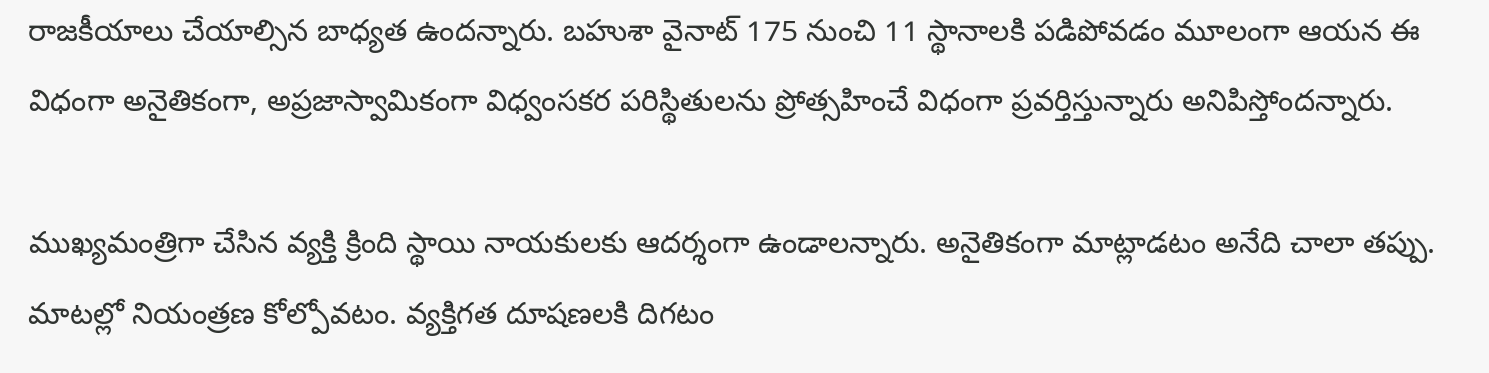రాజకీయాలు చేయాల్సిన బాధ్యత ఉందన్నారు. బహుశా వైనాట్ 175 నుంచి 11 స్థానాలకి పడిపోవడం మూలంగా ఆయన ఈ విధంగా అనైతికంగా, అప్రజాస్వామికంగా విధ్వంసకర పరిస్థితులను ప్రోత్సహించే విధంగా ప్రవర్తిస్తున్నారు అనిపిస్తోంద‌న్నారు.

ముఖ్యమంత్రిగా చేసిన వ్యక్తి క్రింది స్థాయి నాయకులకు ఆదర్శంగా ఉండాలన్నారు. అనైతికంగా మాట్లాడటం అనేది చాలా తప్పు. మాటల్లో నియంత్రణ కోల్పోవటం. వ్యక్తిగత దూషణలకి దిగటం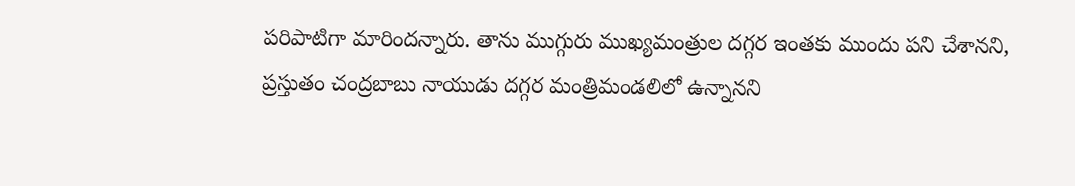పరిపాటిగా మారింద‌న్నారు. తాను ముగ్గురు ముఖ్యమంత్రుల దగ్గర ఇంతకు ముందు పని చేశానని, ప్రస్తుతం చంద్రబాబు నాయుడు దగ్గర మంత్రిమండలిలో ఉన్నానని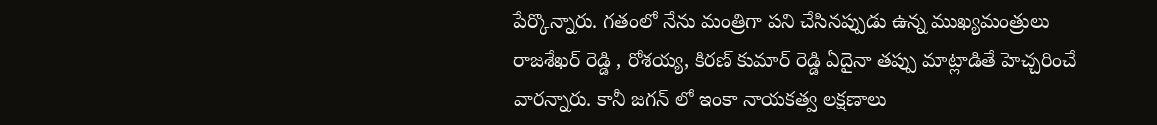పేర్కొన్నారు. గతంలో నేను మంత్రిగా పని చేసినప్పుడు ఉన్న ముఖ్యమంత్రులు రాజశేఖర్ రెడ్డి , రోశ‌య్య‌, కిర‌ణ్ కుమార్ రెడ్డి ఏదైనా త‌ప్పు మాట్లాడితే హెచ్చ‌రించే వార‌న్నారు. కానీ జ‌గ‌న్ లో ఇంకా నాయ‌క‌త్వ ల‌క్ష‌ణాలు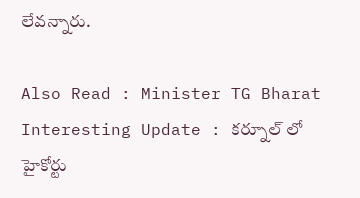లేవ‌న్నారు.

Also Read : Minister TG Bharat Interesting Update : క‌ర్నూల్ లో హైకోర్టు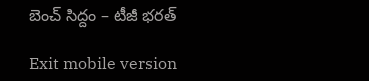బెంచ్ సిద్దం – టీజీ భ‌ర‌త్

Exit mobile version